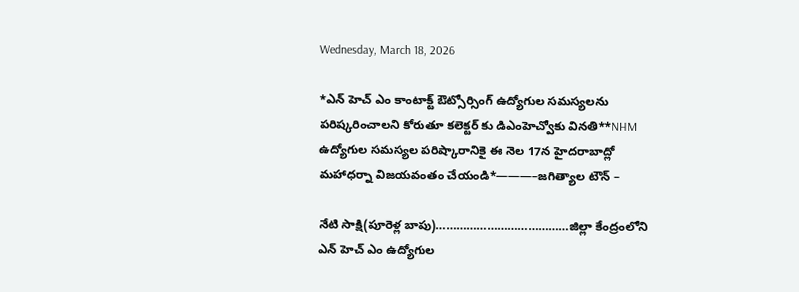Wednesday, March 18, 2026

*ఎన్ హెచ్ ఎం కాంటాక్ట్ ఔట్సోర్సింగ్ ఉద్యోగుల సమస్యలను పరిష్కరించాలని కోరుతూ కలెక్టర్ కు డిఎంహెచ్వోకు వినతి**NHM ఉద్యోగుల సమస్యల పరిష్కారానికై ఈ నెల 17న హైదరాబాద్లో మహాధర్నా విజయవంతం చేయండి*———–జగిత్యాల టౌన్ –

నేటి సాక్షి(పూరెళ్ల బాపు)…………………………………జిల్లా కేంద్రంలోని ఎన్ హెచ్ ఎం ఉద్యోగుల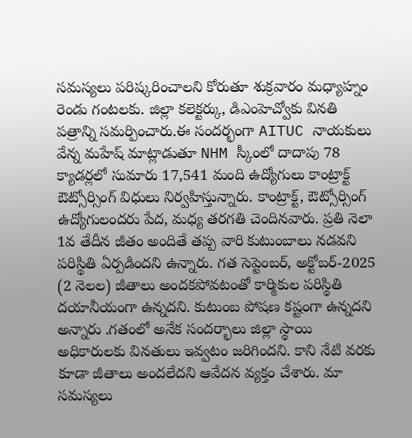సమస్యలు పరిష్కరించాలని కోరుతూ శుక్రవారం మధ్యాహ్నం రెండు గంటలకు. జిల్లా కలెక్టర్కు, డిఎంహెచ్వోకు వినతి పత్రాన్ని సమర్పించారు.ఈ సందర్భంగా AITUC నాయకులు వేన్న మహేష్ మాట్లాడుతూ NHM స్కీంలో దాదాపు 78 క్యాడర్లలో సుమారు 17,541 మంది ఉద్యోగులు కాంట్రాక్ట్ ఔట్సోర్సింగ్ విధులు నిర్వహిస్తున్నారు. కాంట్రాక్ట్, ఔట్సోర్సింగ్ ఉద్యోగులందరు పేద, మధ్య తరగతి చెందినవారు. ప్రతి నెలా 1వ తేదీన జీతం అందితే తప్ప వారి కుటుంబాలు నడవని పరిస్థితి ఏర్పడిందని ఉన్నారు. గత సెప్టెంబర్, అక్టోబర్-2025 (2 నెలల) జీతాలు అందకపోవటంతో కార్మికుల పరిస్థితి దయానీయంగా ఉన్నదని. కుటుంబ పోషణ కష్టంగా ఉన్నదని అన్నారు .గతంలో అనేక సందర్భాలు జిల్లా స్థాయి అధికారులకు వినతులు ఇవ్వటం జరిగిందని. కాని నేటి వరకు కూడా జీతాలు అందలేదని ఆవేదన వ్యక్తం చేశారు. మా సమస్యలు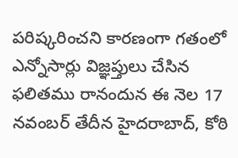పరిష్కరించని కారణంగా గతంలో ఎన్నోసార్లు విజ్ఞప్తులు చేసిన ఫలితము రానందున ఈ నెల 17 నవంబర్ తేదీన హైదరాబాద్, కోఠి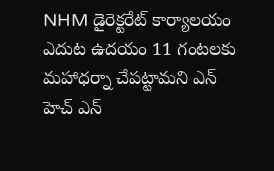NHM డైరెక్టరేట్ కార్యాలయం ఎదుట ఉదయం 11 గంటలకు మహాధర్నా చేపట్టామని ఎన్ హెచ్ ఎన్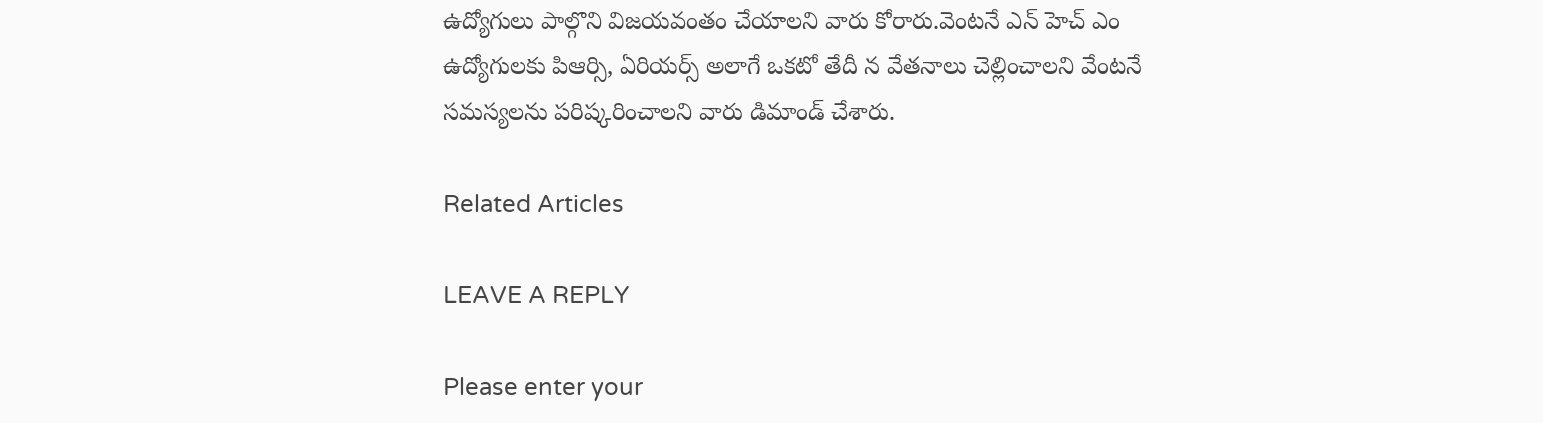ఉద్యోగులు పాల్గొని విజయవంతం చేయాలని వారు కోరారు.వెంటనే ఎన్ హెచ్ ఎం ఉద్యోగులకు పిఆర్సి, ఏరియర్స్ అలాగే ఒకటో తేదీ న వేతనాలు చెల్లించాలని వేంటనే సమస్యలను పరిష్కరించాలని వారు డిమాండ్ చేశారు.

Related Articles

LEAVE A REPLY

Please enter your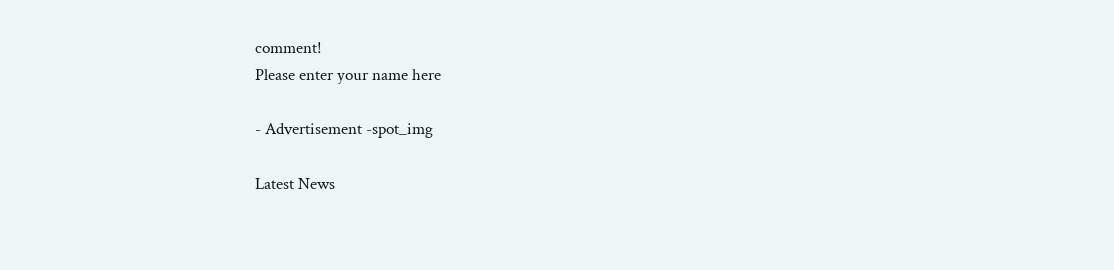comment!
Please enter your name here

- Advertisement -spot_img

Latest News